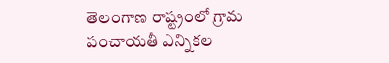తెలంగాణ రాష్ట్రంలో గ్రామ పంచాయతీ ఎన్నికల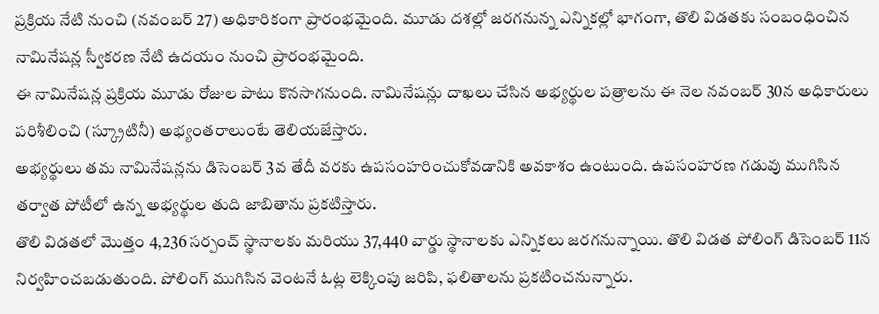ప్రక్రియ నేటి నుంచి (నవంబర్ 27) అధికారికంగా ప్రారంభమైంది. మూడు దశల్లో జరగనున్న ఎన్నికల్లో భాగంగా, తొలి విడతకు సంబంధించిన నామినేషన్ల స్వీకరణ నేటి ఉదయం నుంచి ప్రారంభమైంది.
ఈ నామినేషన్ల ప్రక్రియ మూడు రోజుల పాటు కొనసాగనుంది. నామినేషన్లు దాఖలు చేసిన అభ్యర్థుల పత్రాలను ఈ నెల నవంబర్ 30న అధికారులు పరిశీలించి (స్క్రూటినీ) అభ్యంతరాలుంటే తెలియజేస్తారు.
అభ్యర్థులు తమ నామినేషన్లను డిసెంబర్ 3వ తేదీ వరకు ఉపసంహరించుకోవడానికి అవకాశం ఉంటుంది. ఉపసంహరణ గడువు ముగిసిన తర్వాత పోటీలో ఉన్న అభ్యర్థుల తుది జాబితాను ప్రకటిస్తారు.
తొలి విడతలో మొత్తం 4,236 సర్పంచ్ స్థానాలకు మరియు 37,440 వార్డు స్థానాలకు ఎన్నికలు జరగనున్నాయి. తొలి విడత పోలింగ్ డిసెంబర్ 11న నిర్వహించబడుతుంది. పోలింగ్ ముగిసిన వెంటనే ఓట్ల లెక్కింపు జరిపి, ఫలితాలను ప్రకటించనున్నారు.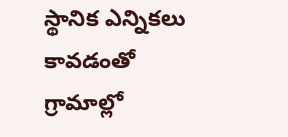స్థానిక ఎన్నికలు కావడంతో గ్రామాల్లో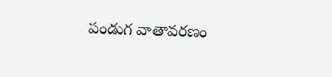పండుగ వాతావరణం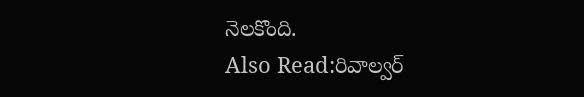నెలకొంది.
Also Read:రివాల్వర్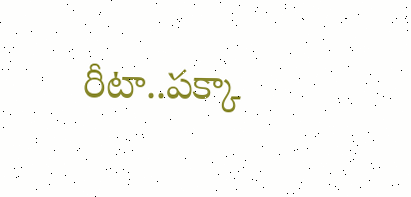రీటా..పక్కా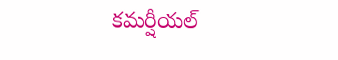కమర్షీయల్